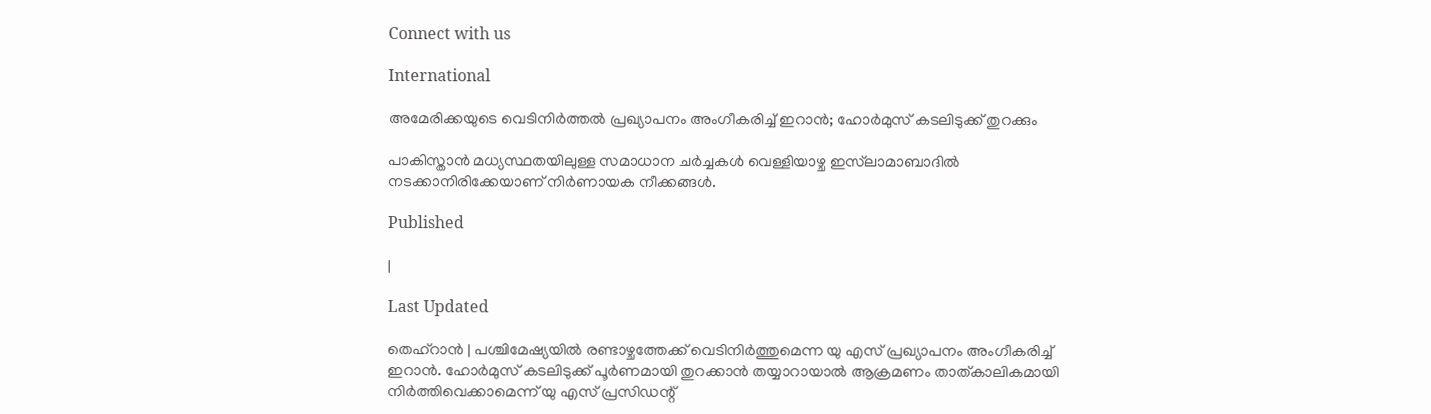Connect with us

International

അമേരിക്കയുടെ വെടിനിര്‍ത്തല്‍ പ്രഖ്യാപനം അംഗീകരിച്ച് ഇറാന്‍; ഹോര്‍മുസ് കടലിടുക്ക് തുറക്കും

പാകിസ്താന്‍ മധ്യസ്ഥതയിലുള്ള സമാധാന ചര്‍ച്ചകള്‍ വെള്ളിയാഴ്ച ഇസ്‌ലാമാബാദില്‍ നടക്കാനിരിക്കേയാണ് നിര്‍ണായക നീക്കങ്ങള്‍.

Published

|

Last Updated

തെഹ്‌റാന്‍ | പശ്ചിമേഷ്യയില്‍ രണ്ടാഴ്ചത്തേക്ക് വെടിനിര്‍ത്തുമെന്ന യു എസ് പ്രഖ്യാപനം അംഗീകരിച്ച് ഇറാന്‍. ഹോര്‍മുസ് കടലിടുക്ക് പൂര്‍ണമായി തുറക്കാന്‍ തയ്യാറായാല്‍ ആക്രമണം താത്കാലികമായി നിര്‍ത്തിവെക്കാമെന്ന് യു എസ് പ്രസിഡന്റ്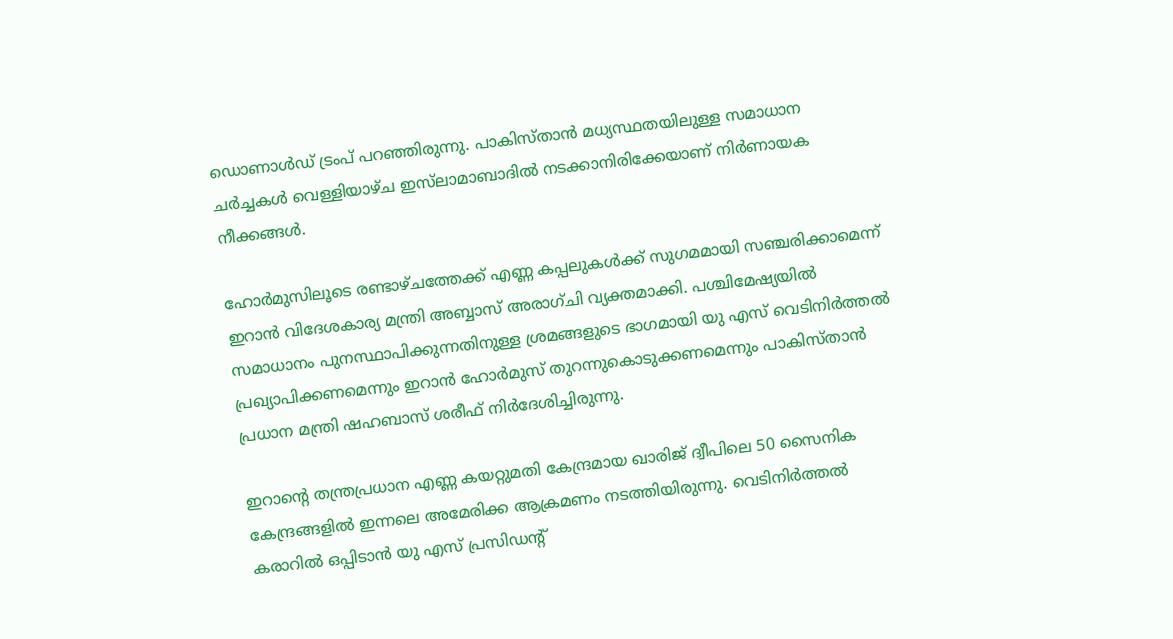ഡൊണാള്‍ഡ് ട്രംപ് പറഞ്ഞിരുന്നു. പാകിസ്താന്‍ മധ്യസ്ഥതയിലുള്ള സമാധാന ചര്‍ച്ചകള്‍ വെള്ളിയാഴ്ച ഇസ്‌ലാമാബാദില്‍ നടക്കാനിരിക്കേയാണ് നിര്‍ണായക നീക്കങ്ങള്‍.

ഹോര്‍മുസിലൂടെ രണ്ടാഴ്ചത്തേക്ക് എണ്ണ കപ്പലുകള്‍ക്ക് സുഗമമായി സഞ്ചരിക്കാമെന്ന് ഇറാന്‍ വിദേശകാര്യ മന്ത്രി അബ്ബാസ് അരാഗ്ചി വ്യക്തമാക്കി. പശ്ചിമേഷ്യയില്‍ സമാധാനം പുനസ്ഥാപിക്കുന്നതിനുള്ള ശ്രമങ്ങളുടെ ഭാഗമായി യു എസ് വെടിനിര്‍ത്തല്‍ പ്രഖ്യാപിക്കണമെന്നും ഇറാന്‍ ഹോര്‍മുസ് തുറന്നുകൊടുക്കണമെന്നും പാകിസ്താന്‍ പ്രധാന മന്ത്രി ഷഹബാസ് ശരീഫ് നിര്‍ദേശിച്ചിരുന്നു.

ഇറാന്റെ തന്ത്രപ്രധാന എണ്ണ കയറ്റുമതി കേന്ദ്രമായ ഖാരിജ് ദ്വീപിലെ 50 സൈനിക കേന്ദ്രങ്ങളില്‍ ഇന്നലെ അമേരിക്ക ആക്രമണം നടത്തിയിരുന്നു. വെടിനിര്‍ത്തല്‍ കരാറില്‍ ഒപ്പിടാന്‍ യു എസ് പ്രസിഡന്റ്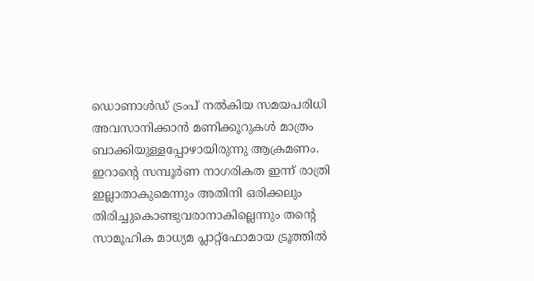ഡൊണാള്‍ഡ് ട്രംപ് നല്‍കിയ സമയപരിധി അവസാനിക്കാന്‍ മണിക്കൂറുകള്‍ മാത്രം ബാക്കിയുള്ളപ്പോഴായിരുന്നു ആക്രമണം. ഇറാന്റെ സമ്പൂര്‍ണ നാഗരികത ഇന്ന് രാത്രി ഇല്ലാതാകുമെന്നും അതിനി ഒരിക്കലും തിരിച്ചുകൊണ്ടുവരാനാകില്ലെന്നും തന്റെ സാമൂഹിക മാധ്യമ പ്ലാറ്റ്‌ഫോമായ ട്രൂത്തില്‍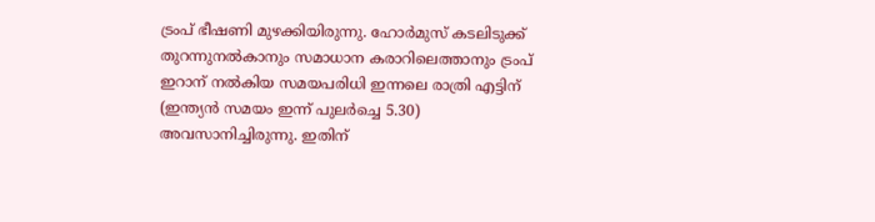ട്രംപ് ഭീഷണി മുഴക്കിയിരുന്നു. ഹോര്‍മുസ് കടലിടുക്ക് തുറന്നുനല്‍കാനും സമാധാന കരാറിലെത്താനും ട്രംപ് ഇറാന് നല്‍കിയ സമയപരിധി ഇന്നലെ രാത്രി എട്ടിന് (ഇന്ത്യന്‍ സമയം ഇന്ന് പുലര്‍ച്ചെ 5.30) അവസാനിച്ചിരുന്നു. ഇതിന്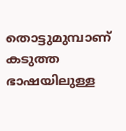തൊട്ടുമുമ്പാണ് കടുത്ത ഭാഷയിലുള്ള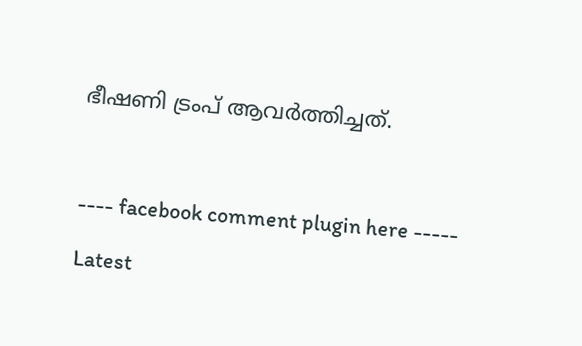ഭീഷണി ട്രംപ് ആവര്‍ത്തിച്ചത്.



---- facebook comment plugin here -----

Latest